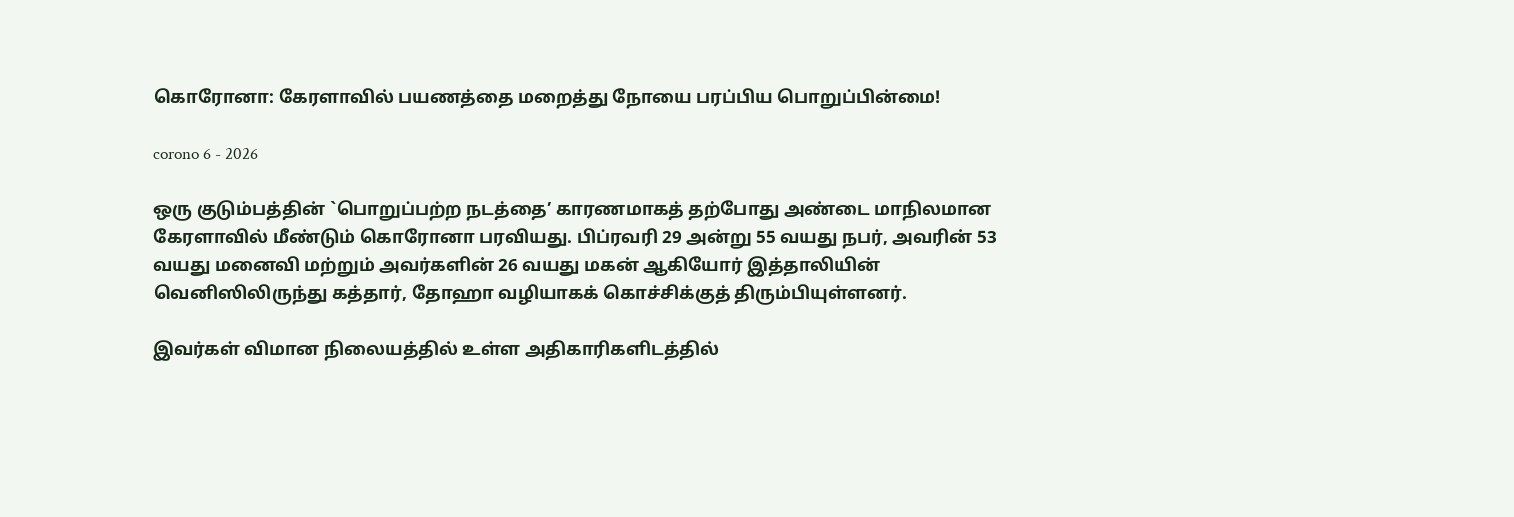கொரோனா: கேரளாவில் பயணத்தை மறைத்து நோயை பரப்பிய பொறுப்பின்மை!

corono 6 - 2026

ஒரு குடும்பத்தின் `பொறுப்பற்ற நடத்தை’ காரணமாகத் தற்போது அண்டை மாநிலமான கேரளாவில் மீண்டும் கொரோனா பரவியது. பிப்ரவரி 29 அன்று 55 வயது நபர், அவரின் 53 வயது மனைவி மற்றும் அவர்களின் 26 வயது மகன் ஆகியோர் இத்தாலியின் வெனிஸிலிருந்து கத்தார், தோஹா வழியாகக் கொச்சிக்குத் திரும்பியுள்ளனர்.

இவர்கள் விமான நிலையத்தில் உள்ள அதிகாரிகளிடத்தில்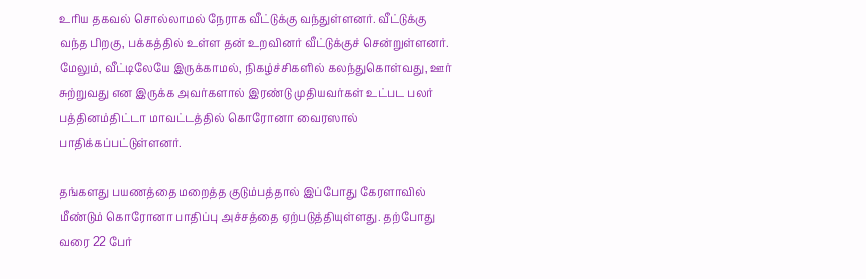உரிய தகவல் சொல்லாமல் நேராக வீட்டுக்கு வந்துள்ளனர். வீட்டுக்கு வந்த பிறகு, பக்கத்தில் உள்ள தன் உறவினர் வீட்டுக்குச் சென்றுள்ளனர். மேலும், வீட்டிலேயே இருக்காமல், நிகழ்ச்சிகளில் கலந்துகொள்வது, ஊர் சுற்றுவது என இருக்க அவர்களால் இரண்டு முதியவர்கள் உட்பட பலர் பத்தினம்திட்டா மாவட்டத்தில் கொரோனா வைரஸால் பாதிக்கப்பட்டுள்ளனர்.

தங்களது பயணத்தை மறைத்த குடும்பத்தால் இப்போது கேரளாவில் மீண்டும் கொரோனா பாதிப்பு அச்சத்தை ஏற்படுத்தியுள்ளது. தற்போது வரை 22 பேர்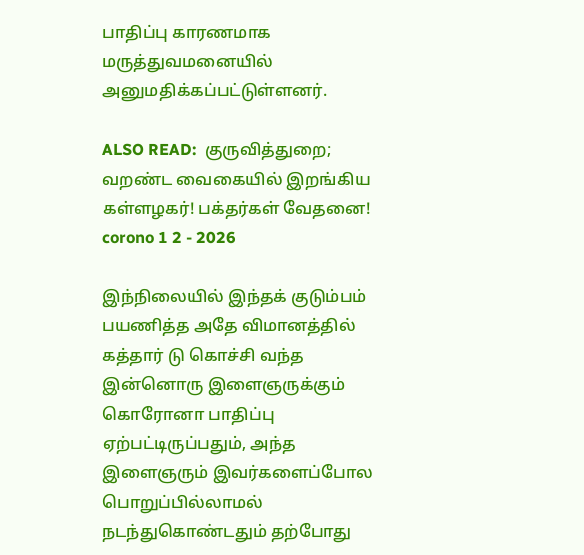பாதிப்பு காரணமாக மருத்துவமனையில் அனுமதிக்கப்பட்டுள்ளனர்.

ALSO READ:  குருவித்துறை; வறண்ட வைகையில் இறங்கிய கள்ளழகர்! பக்தர்கள் வேதனை!
corono 1 2 - 2026

இந்நிலையில் இந்தக் குடும்பம் பயணித்த அதே விமானத்தில் கத்தார் டு கொச்சி வந்த இன்னொரு இளைஞருக்கும் கொரோனா பாதிப்பு ஏற்பட்டிருப்பதும், அந்த இளைஞரும் இவர்களைப்போல பொறுப்பில்லாமல் நடந்துகொண்டதும் தற்போது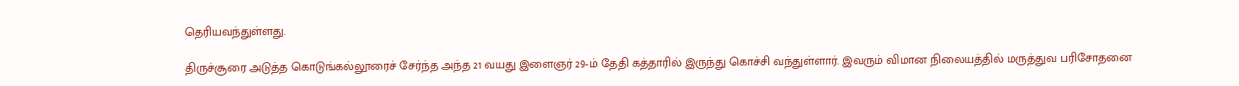தெரியவந்துள்ளது.

திருச்சூரை அடுத்த கொடுங்கல்லூரைச் சேர்ந்த அந்த 21 வயது இளைஞர் 29-ம் தேதி கத்தாரில் இருந்து கொச்சி வந்துள்ளார். இவரும் விமான நிலையத்தில் மருத்துவ பரிசோதனை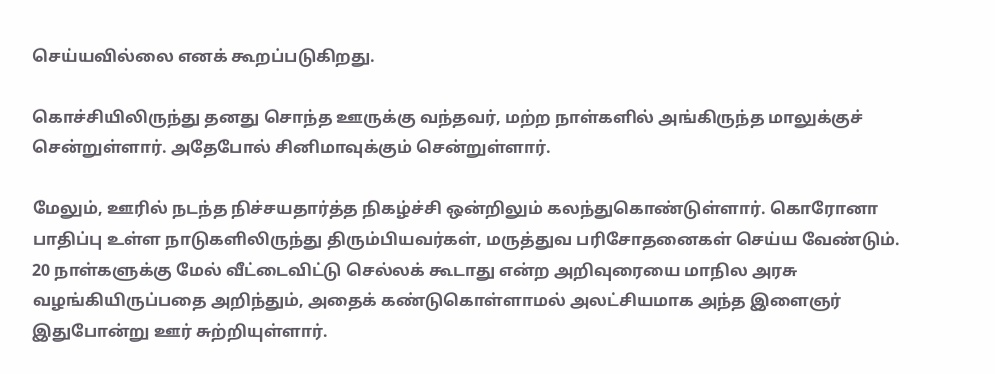செய்யவில்லை எனக் கூறப்படுகிறது.

கொச்சியிலிருந்து தனது சொந்த ஊருக்கு வந்தவர், மற்ற நாள்களில் அங்கிருந்த மாலுக்குச் சென்றுள்ளார். அதேபோல் சினிமாவுக்கும் சென்றுள்ளார்.

மேலும், ஊரில் நடந்த நிச்சயதார்த்த நிகழ்ச்சி ஒன்றிலும் கலந்துகொண்டுள்ளார். கொரோனா பாதிப்பு உள்ள நாடுகளிலிருந்து திரும்பியவர்கள், மருத்துவ பரிசோதனைகள் செய்ய வேண்டும். 20 நாள்களுக்கு மேல் வீட்டைவிட்டு செல்லக் கூடாது என்ற அறிவுரையை மாநில அரசு வழங்கியிருப்பதை அறிந்தும், அதைக் கண்டுகொள்ளாமல் அலட்சியமாக அந்த இளைஞர் இதுபோன்று ஊர் சுற்றியுள்ளார்.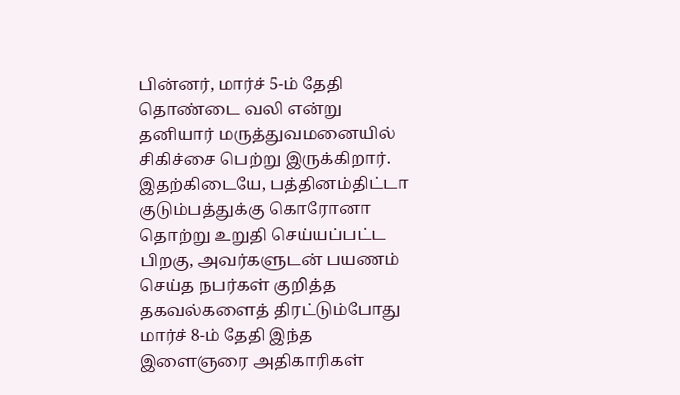பின்னர், மார்ச் 5-ம் தேதி தொண்டை வலி என்று தனியார் மருத்துவமனையில் சிகிச்சை பெற்று இருக்கிறார். இதற்கிடையே, பத்தினம்திட்டா குடும்பத்துக்கு கொரோனா தொற்று உறுதி செய்யப்பட்ட பிறகு, அவர்களுடன் பயணம் செய்த நபர்கள் குறித்த தகவல்களைத் திரட்டும்போது மார்ச் 8-ம் தேதி இந்த இளைஞரை அதிகாரிகள்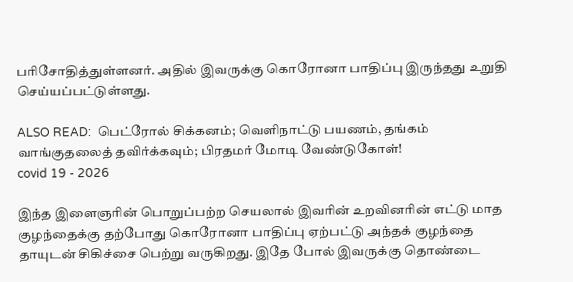பரிசோதித்துள்ளனர். அதில் இவருக்கு கொரோனா பாதிப்பு இருந்தது உறுதி செய்யப்பட்டுள்ளது.

ALSO READ:  பெட்ரோல் சிக்கனம்; வெளிநாட்டு பயணம், தங்கம் வாங்குதலைத் தவிர்க்கவும்; பிரதமர் மோடி வேண்டுகோள்!
covid 19 - 2026

இந்த இளைஞரின் பொறுப்பற்ற செயலால் இவரின் உறவினரின் எட்டு மாத குழந்தைக்கு தற்போது கொரோனா பாதிப்பு ஏற்பட்டு அந்தக் குழந்தை தாயுடன் சிகிச்சை பெற்று வருகிறது. இதே போல் இவருக்கு தொண்டை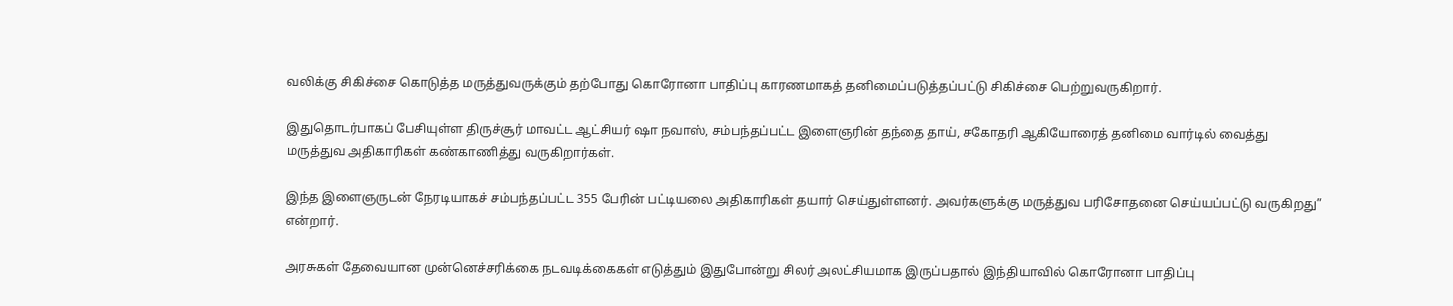வலிக்கு சிகிச்சை கொடுத்த மருத்துவருக்கும் தற்போது கொரோனா பாதிப்பு காரணமாகத் தனிமைப்படுத்தப்பட்டு சிகிச்சை பெற்றுவருகிறார்.

இதுதொடர்பாகப் பேசியுள்ள திருச்சூர் மாவட்ட ஆட்சியர் ஷா நவாஸ், சம்பந்தப்பட்ட இளைஞரின் தந்தை தாய், சகோதரி ஆகியோரைத் தனிமை வார்டில் வைத்து மருத்துவ அதிகாரிகள் கண்காணித்து வருகிறார்கள்.

இந்த இளைஞருடன் நேரடியாகச் சம்பந்தப்பட்ட 355 பேரின் பட்டியலை அதிகாரிகள் தயார் செய்துள்ளனர். அவர்களுக்கு மருத்துவ பரிசோதனை செய்யப்பட்டு வருகிறது” என்றார்.

அரசுகள் தேவையான முன்னெச்சரிக்கை நடவடிக்கைகள் எடுத்தும் இதுபோன்று சிலர் அலட்சியமாக இருப்பதால் இந்தியாவில் கொரோனா பாதிப்பு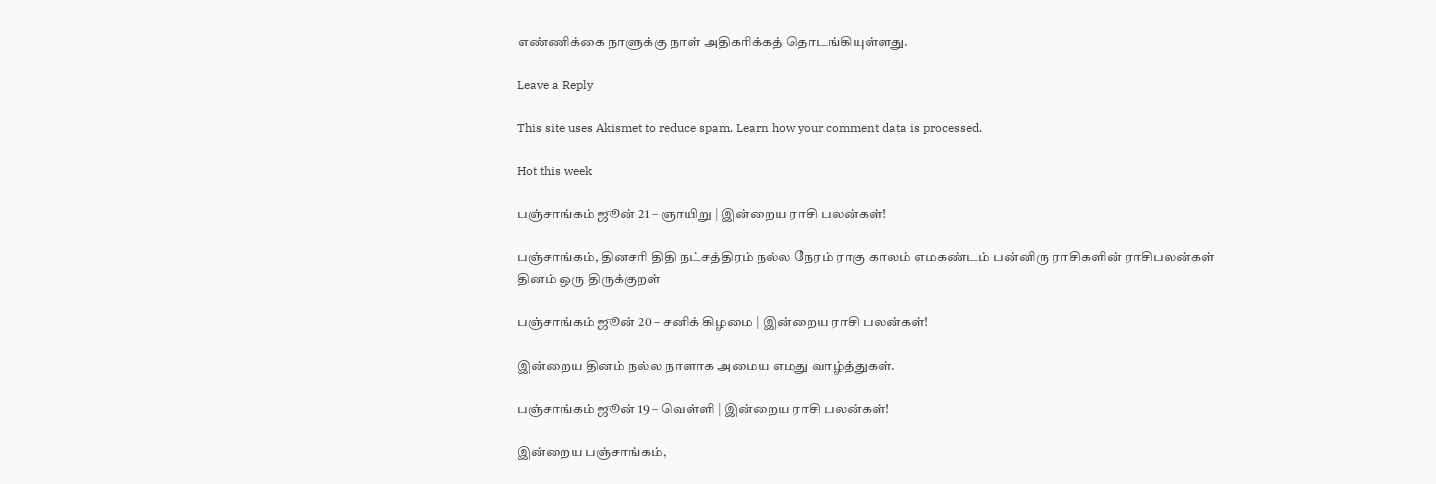எண்ணிக்கை நாளுக்கு நாள் அதிகரிக்கத் தொடங்கியுள்ளது.

Leave a Reply

This site uses Akismet to reduce spam. Learn how your comment data is processed.

Hot this week

பஞ்சாங்கம் ஜூன் 21 – ஞாயிறு | இன்றைய ராசி பலன்கள்!

பஞ்சாங்கம், தினசரி திதி நட்சத்திரம் நல்ல நேரம் ராகு காலம் எமகண்டம் பன்னிரு ராசிகளின் ராசிபலன்கள் தினம் ஒரு திருக்குறள்

பஞ்சாங்கம் ஜூன் 20 – சனிக் கிழமை | இன்றைய ராசி பலன்கள்!

இன்றைய தினம் நல்ல நாளாக அமைய எமது வாழ்த்துகள்.

பஞ்சாங்கம் ஜூன் 19 – வெள்ளி | இன்றைய ராசி பலன்கள்!

இன்றைய பஞ்சாங்கம்,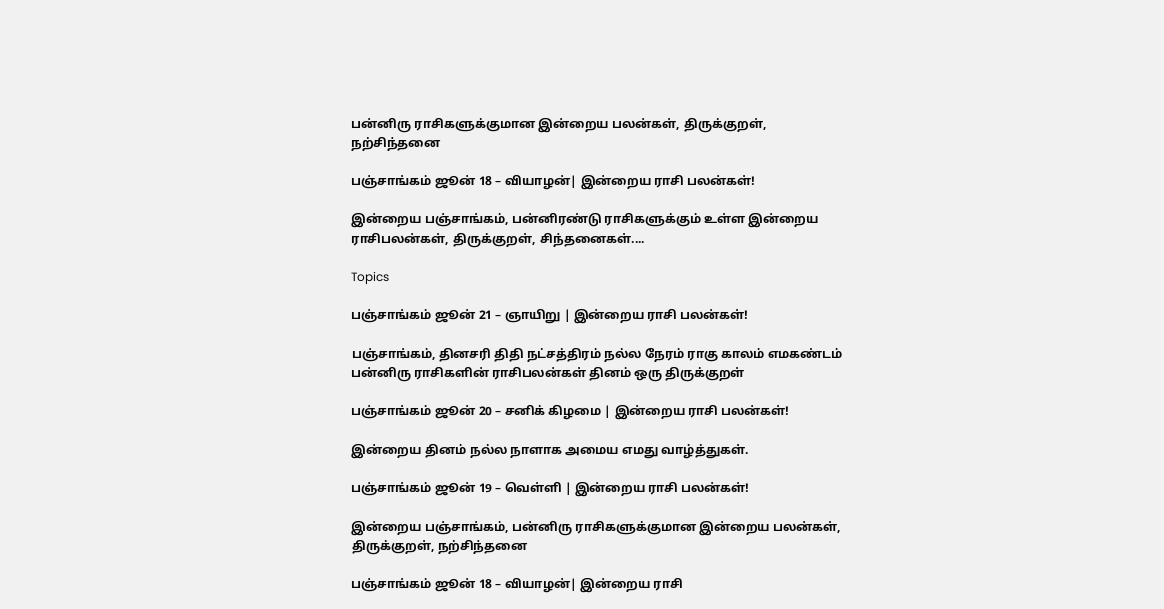பன்னிரு ராசிகளுக்குமான இன்றைய பலன்கள், திருக்குறள், நற்சிந்தனை

பஞ்சாங்கம் ஜூன் 18 – வியாழன்| இன்றைய ராசி பலன்கள்!

இன்றைய பஞ்சாங்கம், பன்னிரண்டு ராசிகளுக்கும் உள்ள இன்றைய ராசிபலன்கள், திருக்குறள், சிந்தனைகள்....

Topics

பஞ்சாங்கம் ஜூன் 21 – ஞாயிறு | இன்றைய ராசி பலன்கள்!

பஞ்சாங்கம், தினசரி திதி நட்சத்திரம் நல்ல நேரம் ராகு காலம் எமகண்டம் பன்னிரு ராசிகளின் ராசிபலன்கள் தினம் ஒரு திருக்குறள்

பஞ்சாங்கம் ஜூன் 20 – சனிக் கிழமை | இன்றைய ராசி பலன்கள்!

இன்றைய தினம் நல்ல நாளாக அமைய எமது வாழ்த்துகள்.

பஞ்சாங்கம் ஜூன் 19 – வெள்ளி | இன்றைய ராசி பலன்கள்!

இன்றைய பஞ்சாங்கம், பன்னிரு ராசிகளுக்குமான இன்றைய பலன்கள், திருக்குறள், நற்சிந்தனை

பஞ்சாங்கம் ஜூன் 18 – வியாழன்| இன்றைய ராசி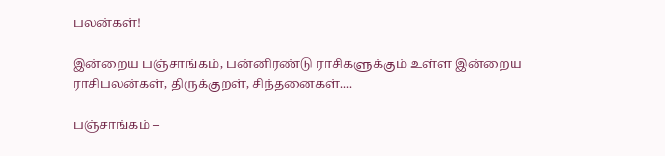பலன்கள்!

இன்றைய பஞ்சாங்கம், பன்னிரண்டு ராசிகளுக்கும் உள்ள இன்றைய ராசிபலன்கள், திருக்குறள், சிந்தனைகள்....

பஞ்சாங்கம் –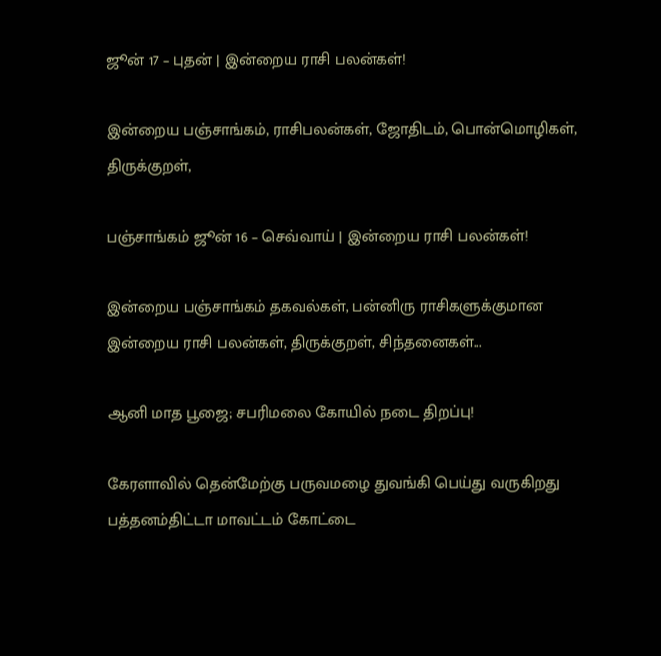ஜூன் 17 – புதன் | இன்றைய ராசி பலன்கள்!

இன்றைய பஞ்சாங்கம், ராசிபலன்கள், ஜோதிடம், பொன்மொழிகள், திருக்குறள்,

பஞ்சாங்கம் ஜூன் 16 – செவ்வாய் | இன்றைய ராசி பலன்கள்!

இன்றைய பஞ்சாங்கம் தகவல்கள், பன்னிரு ராசிகளுக்குமான இன்றைய ராசி பலன்கள், திருக்குறள், சிந்தனைகள்...

ஆனி மாத பூஜை; சபரிமலை கோயில் நடை திறப்பு!

கேரளாவில் தென்மேற்கு பருவமழை துவங்கி பெய்து வருகிறது பத்தனம்திட்டா மாவட்டம் கோட்டை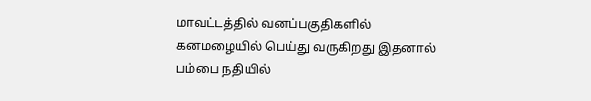மாவட்டத்தில் வனப்பகுதிகளில் கனமழையில் பெய்து வருகிறது இதனால் பம்பை நதியில்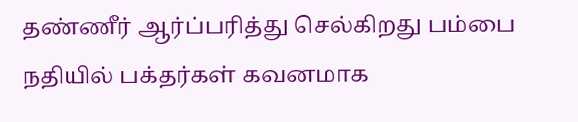தண்ணீர் ஆர்ப்பரித்து செல்கிறது பம்பை நதியில் பக்தர்கள் கவனமாக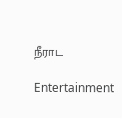நீராட

Entertainment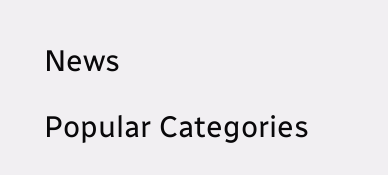News

Popular Categories